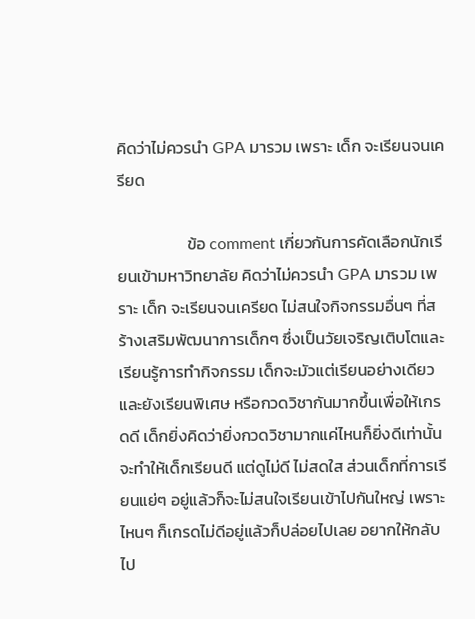คิดว่าไม่ควรนำ GPA มารวม เพราะ เด็ก จะเรียนจนเครียด

                   ข้อ comment เกี่ยวกันการคัดเลือกนักเรียนเข้ามหาวิทยาลัย คิดว่าไม่ควรนำ GPA มารวม เพราะ เด็ก จะเรียนจนเครียด ไม่สนใจกิจกรรมอื่นๆ ที่สร้างเสริมพัฒนาการเด็กๆ ซึ่งเป็นวัยเจริญเติบโตและเรียนรู้การทำกิจกรรม เด็กจะมัวแต่เรียนอย่างเดียว และยังเรียนพิเศษ หรือกวดวิชากันมากขึ้นเพื่อให้เกรดดี เด็กยิ่งคิดว่ายิ่งกวดวิชามากแค่ไหนก็ยิ่งดีเท่านั้น จะทำให้เด็กเรียนดี แต่ดูไม่ดี ไม่สดใส ส่วนเด็กที่การเรียนแย่ๆ อยู่แล้วก็จะไม่สนใจเรียนเข้าไปกันใหญ่ เพราะไหนๆ ก็เกรดไม่ดีอยู่แล้วก็ปล่อยไปเลย อยากให้กลับไป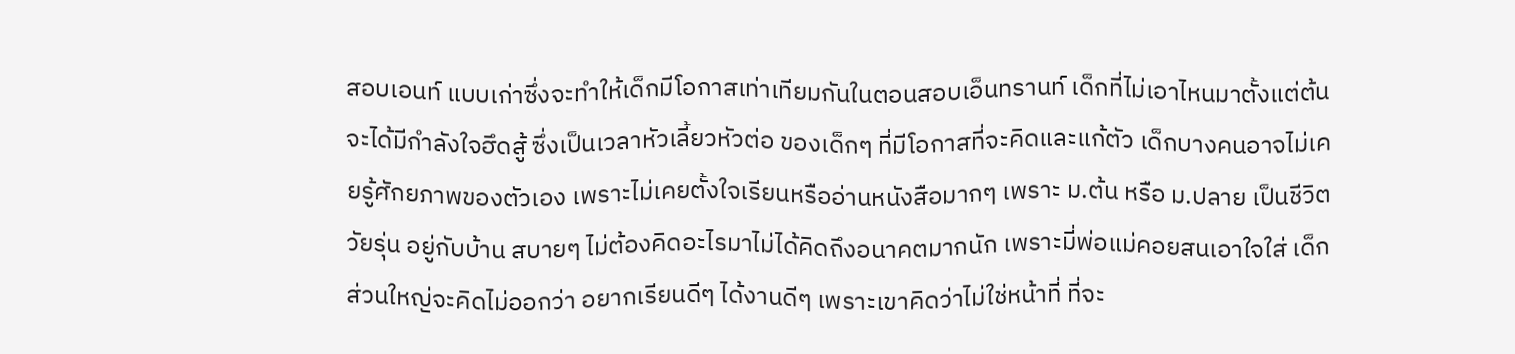สอบเอนท์ แบบเก่าซึ่งจะทำให้เด็กมีโอกาสเท่าเทียมกันในตอนสอบเอ็นทรานท์ เด็กที่ไม่เอาไหนมาตั้งแต่ต้น จะได้มีกำลังใจฮึดสู้ ซึ่งเป็นเวลาหัวเลี้ยวหัวต่อ ของเด็กๆ ที่มีโอกาสที่จะคิดและแก้ตัว เด็กบางคนอาจไม่เคยรู้ศักยภาพของตัวเอง เพราะไม่เคยตั้งใจเรียนหรืออ่านหนังสือมากๆ เพราะ ม.ต้น หรือ ม.ปลาย เป็นชีวิตวัยรุ่น อยู่กับบ้าน สบายๆ ไม่ต้องคิดอะไรมาไม่ได้คิดถึงอนาคตมากนัก เพราะมี่พ่อแม่คอยสนเอาใจใส่ เด็กส่วนใหญ่จะคิดไม่ออกว่า อยากเรียนดีๆ ได้งานดีๆ เพราะเขาคิดว่าไม่ใช่หน้าที่ ที่จะ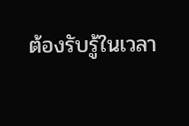ต้องรับรู้ในเวลา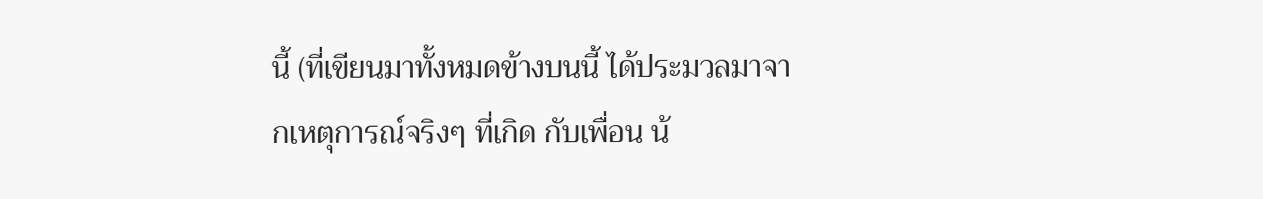นี้ (ที่เขียนมาทั้งหมดข้างบนนี้ ได้ประมวลมาจากเหตุการณ์จริงๆ ที่เกิด กับเพื่อน น้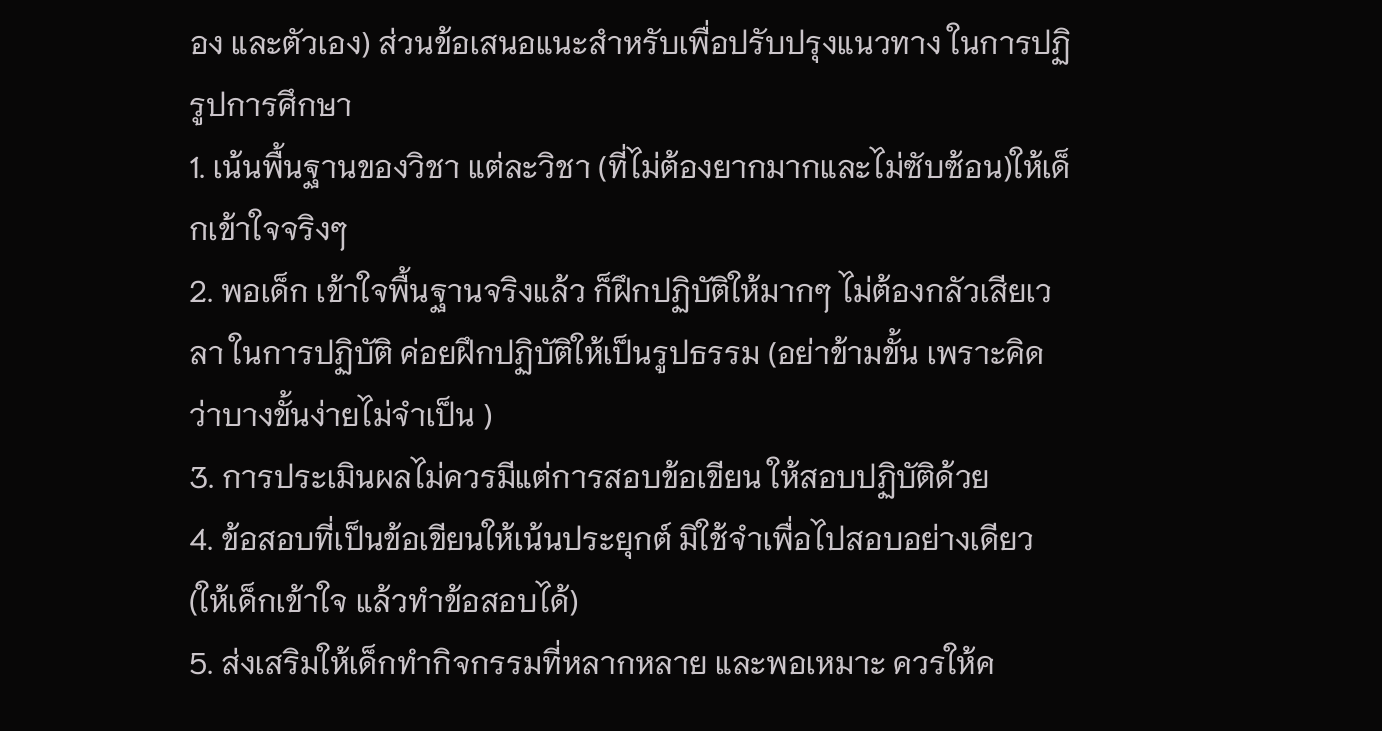อง และตัวเอง) ส่วนข้อเสนอแนะสำหรับเพื่อปรับปรุงแนวทาง ในการปฏิรูปการศึกษา
1. เน้นพื้นฐานของวิชา แต่ละวิชา (ที่ไม่ต้องยากมากและไม่ซับซ้อน)ให้เด็กเข้าใจจริงๆ
2. พอเด็ก เข้าใจพื้นฐานจริงแล้ว ก็ฝึกปฏิบัติให้มากๆ ไม่ต้องกลัวเสียเวลา ในการปฏิบัติ ค่อยฝึกปฏิบัติให้เป็นรูปธรรม (อย่าข้ามขั้น เพราะคิดว่าบางขั้นง่ายไม่จำเป็น )
3. การประเมินผลไม่ควรมีแต่การสอบข้อเขียน ให้สอบปฏิบัติด้วย
4. ข้อสอบที่เป็นข้อเขียนให้เน้นประยุกต์ มิใช้จำเพื่อไปสอบอย่างเดียว (ให้เด็กเข้าใจ แล้วทำข้อสอบได้)
5. ส่งเสริมให้เด็กทำกิจกรรมที่หลากหลาย และพอเหมาะ ควรให้ค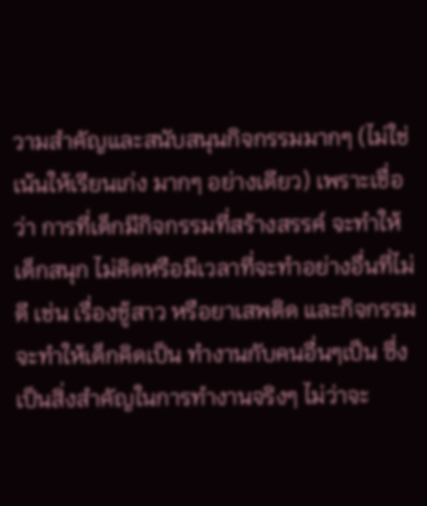วามสำคัญและสนับสนุนกิจกรรมมากๆ (ไม่ใช่เน้นให้เรียนเก่ง มากๆ อย่างเดียว) เพราะเชื่อว่า การที่เด็กมีกิจกรรมที่สร้างสรรค์ จะทำให้เด็กสนุก ไม่คิดหรือมีเวลาที่จะทำอย่างอื่นที่ไม่ดี เช่น เรื่องชู้สาว หรือยาเสพติด และกิจกรรมจะทำให้เด็กคิดเป็น ทำงานกับคนอื่นๆเป็น ซึ่งเป็นสิ่งสำคัญในการทำงานจริงๆ ไม่ว่าจะ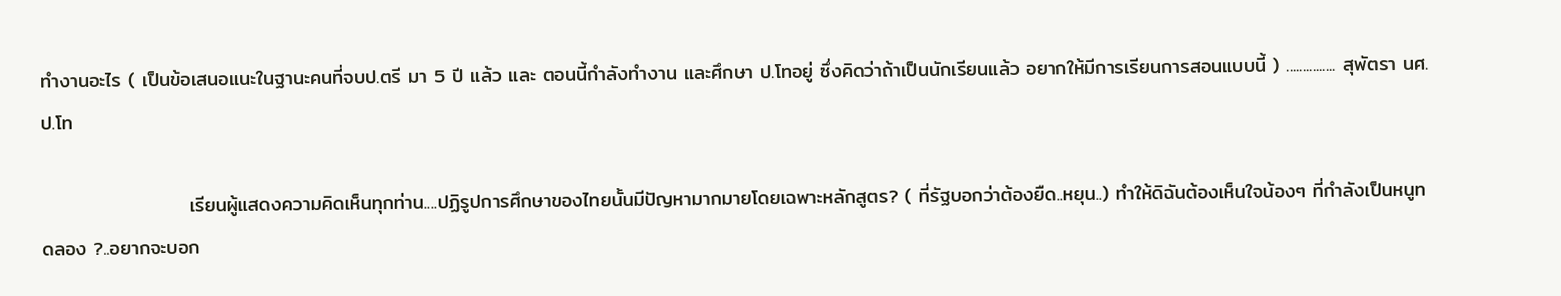ทำงานอะไร ( เป็นข้อเสนอแนะในฐานะคนที่จบป.ตรี มา 5 ปี แล้ว และ ตอนนี้กำลังทำงาน และศึกษา ป.โทอยู่ ซึ่งคิดว่าถ้าเป็นนักเรียนแล้ว อยากให้มีการเรียนการสอนแบบนี้ ) ............... สุพัตรา นศ. ป.โท

                     เรียนผู้แสดงความคิดเห็นทุกท่าน....ปฏิรูปการศึกษาของไทยนั้นมีปัญหามากมายโดยเฉพาะหลักสูตร? ( ที่รัฐบอกว่าต้องยืด..หยุน..) ทำให้ดิฉันต้องเห็นใจน้องๆ ที่กำลังเป็นหนูทดลอง ?..อยากจะบอก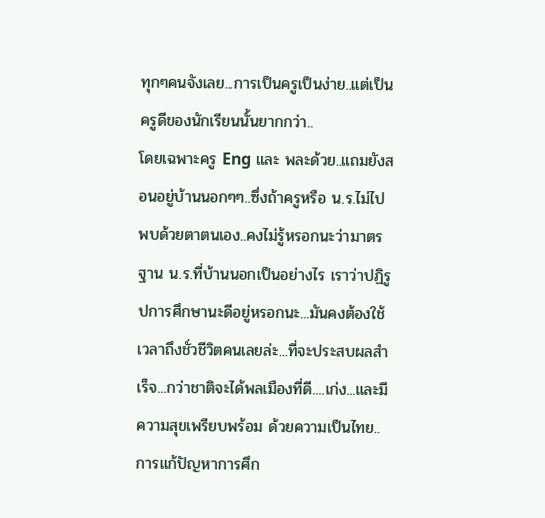ทุกๆคนจังเลย...การเป็นครูเป็นง่าย..แต่เป็นครูดีของนักเรียนนั้นยากกว่า..
โดยเฉพาะครู Eng และ พละด้วย..แถมยังสอนอยู่บ้านนอกๆๆ..ซึ่งถ้าครูหรือ น.ร.ไม่ไปพบด้วยตาตนเอง..คงไม่รู้หรอกนะว่ามาตรฐาน น.ร.ที่บ้านนอกเป็นอย่างไร เราว่าปฏิรูปการศึกษานะดีอยู่หรอกนะ...มันคงต้องใช้เวลาถึงชั่วชีวิตคนเลยล่ะ...ที่จะประสบผลสำเร็จ...กว่าชาติจะได้พลเมืองที่ดี....เก่ง...และมีความสุขเพรียบพร้อม ด้วยความเป็นไทย..การแก้ปัญหาการศึก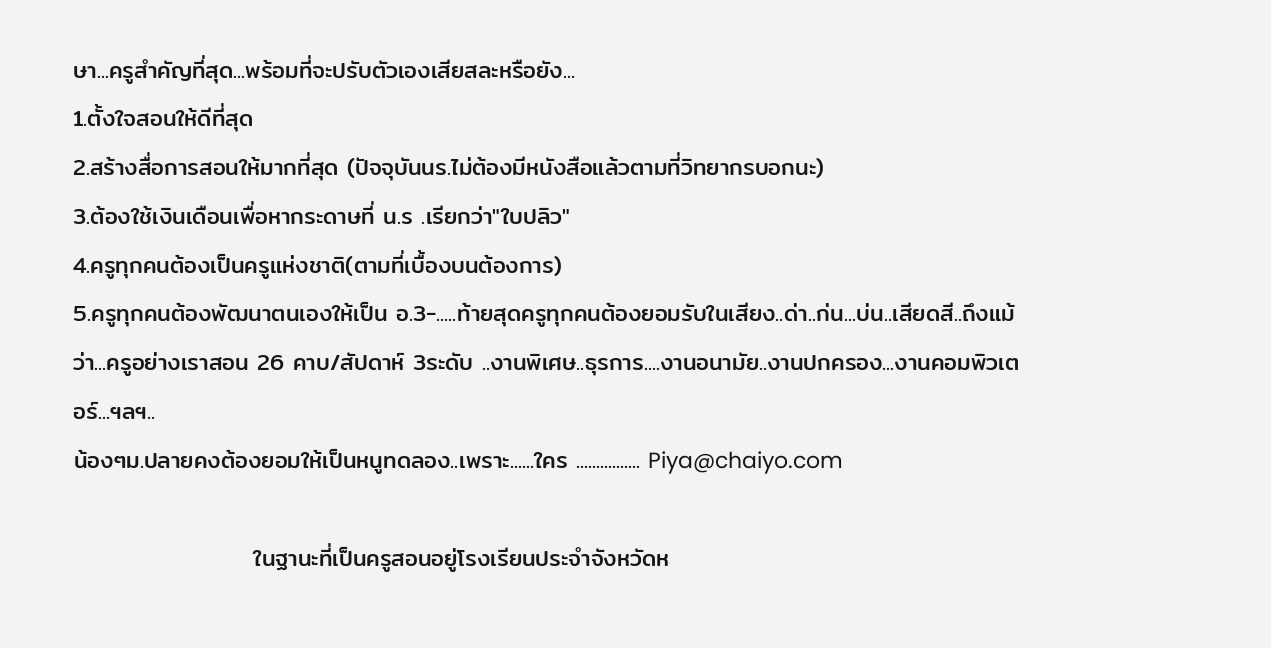ษา...ครูสำคัญที่สุด...พร้อมที่จะปรับตัวเองเสียสละหรือยัง...
1.ตั้งใจสอนให้ดีที่สุด
2.สร้างสื่อการสอนให้มากที่สุด (ปัจจุบันนร.ไม่ต้องมีหนังสือแล้วตามที่วิทยากรบอกนะ)
3.ต้องใช้เงินเดือนเพื่อหากระดาษที่ น.ร .เรียกว่า"ใบปลิว"
4.ครูทุกคนต้องเป็นครูแห่งชาติ(ตามที่เบื้องบนต้องการ)
5.ครูทุกคนต้องพัฒนาตนเองให้เป็น อ.3-.....ท้ายสุดครูทุกคนต้องยอมรับในเสียง..ด่า..ก่น...บ่น..เสียดสี..ถึงแม้ว่า...ครูอย่างเราสอน 26 คาบ/สัปดาห์ 3ระดับ ..งานพิเศษ..ธุรการ....งานอนามัย..งานปกครอง...งานคอมพิวเตอร์...ฯลฯ..
น้องๆม.ปลายคงต้องยอมให้เป็นหนูทดลอง..เพราะ......ใคร ................ Piya@chaiyo.com

                     ในฐานะที่เป็นครูสอนอยู่โรงเรียนประจำจังหวัดห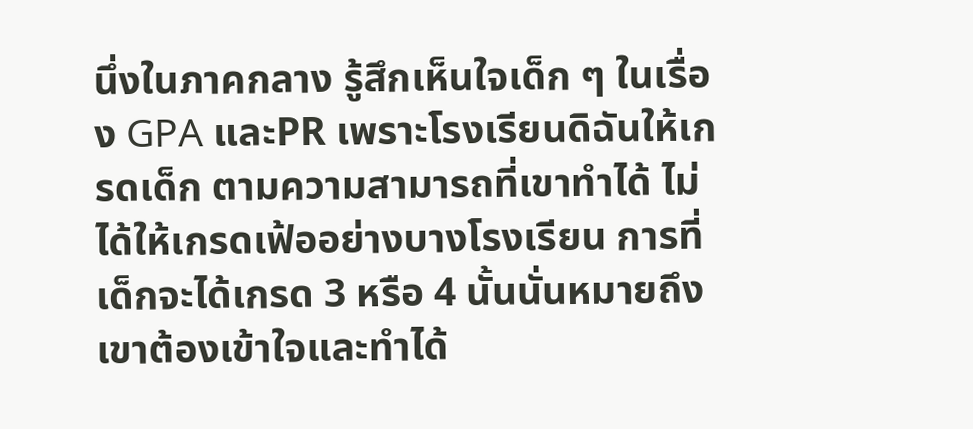นึ่งในภาคกลาง รู้สึกเห็นใจเด็ก ๆ ในเรื่อง GPA และPR เพราะโรงเรียนดิฉันให้เกรดเด็ก ตามความสามารถที่เขาทำได้ ไม่ได้ให้เกรดเฟ้ออย่างบางโรงเรียน การที่เด็กจะได้เกรด 3 หรือ 4 นั้นนั่นหมายถึงเขาต้องเข้าใจและทำได้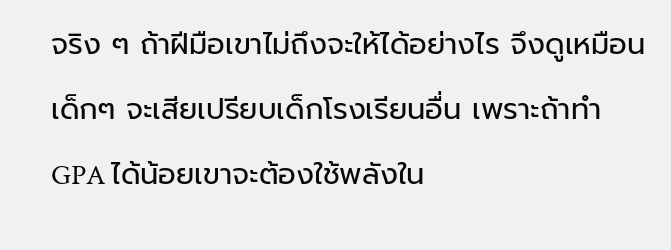จริง ๆ ถ้าฝีมือเขาไม่ถึงจะให้ได้อย่างไร จึงดูเหมือนเด็กๆ จะเสียเปรียบเด็กโรงเรียนอื่น เพราะถ้าทำ GPA ได้น้อยเขาจะต้องใช้พลังใน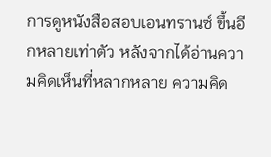การดูหนังสือสอบเอนทรานซ์ ขึ้นอีกหลายเท่าตัว หลังจากได้อ่านความคิดเห็นที่หลากหลาย ความคิด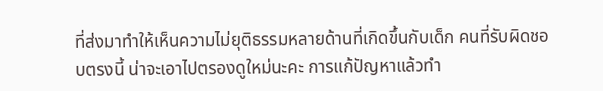ที่ส่งมาทำให้เห็นความไม่ยุติธรรมหลายด้านที่เกิดขึ้นกับเด็ก คนที่รับผิดชอบตรงนี้ น่าจะเอาไปตรองดูใหม่นะคะ การแก้ปัญหาแล้วทำ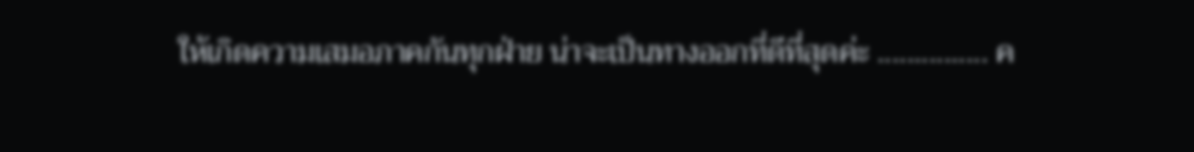ให้เกิดความเสมอภาคกันทุกฝ่าย น่าจะเป็นทางออกที่ดีที่สุดค่ะ ............... ค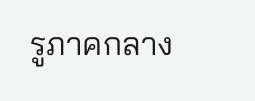รูภาคกลาง